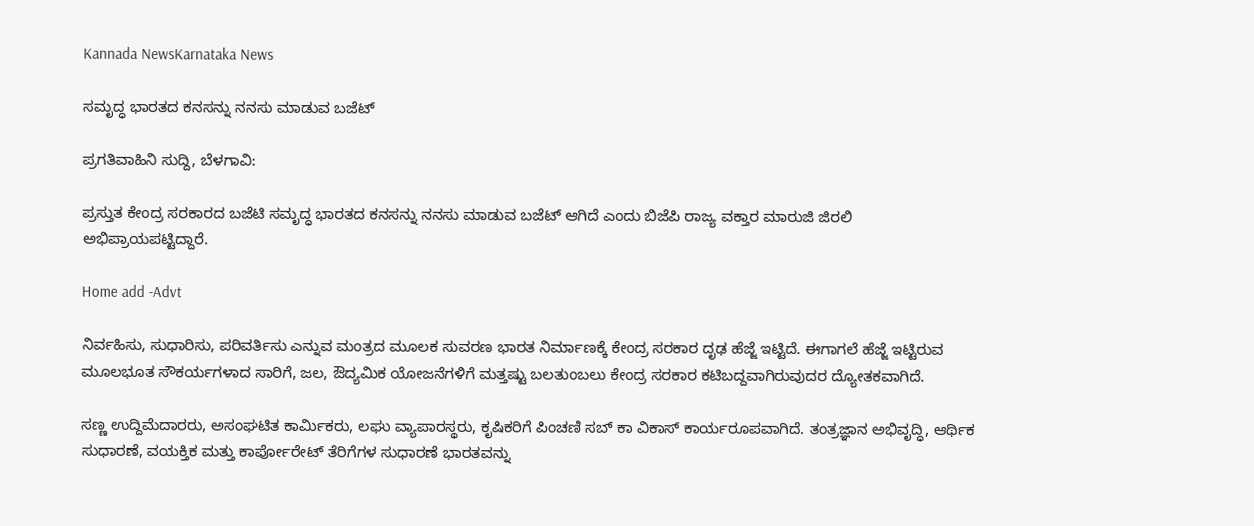Kannada NewsKarnataka News

ಸಮೃದ್ಧ ಭಾರತದ ಕನಸನ್ನು ನನಸು ಮಾಡುವ ಬಜೆಟ್

ಪ್ರಗತಿವಾಹಿನಿ ಸುದ್ದಿ, ಬೆಳಗಾವಿ:

ಪ್ರಸ್ತುತ ಕೇಂದ್ರ ಸರಕಾರದ ಬಜೆಟಿ ಸಮೃದ್ಧ ಭಾರತದ ಕನಸನ್ನು ನನಸು ಮಾಡುವ ಬಜೆಟ್ ಆಗಿದೆ ಎಂದು ಬಿಜೆಪಿ ರಾಜ್ಯ ವಕ್ತಾರ ಮಾರುಜಿ ಜಿರಲಿ ಅಭಿಪ್ರಾಯಪಟ್ಟಿದ್ದಾರೆ.

Home add -Advt

ನಿರ್ವಹಿಸು, ಸುಧಾರಿಸು, ಪರಿವರ್ತಿಸು ಎನ್ನುವ ಮಂತ್ರದ ಮೂಲಕ ಸುವರಣ ಭಾರತ ನಿರ್ಮಾಣಕ್ಕೆ ಕೇಂದ್ರ ಸರಕಾರ ದೃಢ ಹೆಜ್ಜೆ ಇಟ್ಟಿದೆ. ಈಗಾಗಲೆ ಹೆಜ್ಜೆ ಇಟ್ಟಿರುವ ಮೂಲಭೂತ ಸೌಕರ್ಯಗಳಾದ ಸಾರಿಗೆ, ಜಲ, ಔದ್ಯಮಿಕ ಯೋಜನೆಗಳಿಗೆ ಮತ್ತಷ್ಟು ಬಲತುಂಬಲು ಕೇಂದ್ರ ಸರಕಾರ ಕಟಿಬದ್ದವಾಗಿರುವುದರ ದ್ಯೋತಕವಾಗಿದೆ.

ಸಣ್ಣ ಉದ್ದಿಮೆದಾರರು, ಅಸಂಘಟಿತ ಕಾರ್ಮಿಕರು, ಲಘು ವ್ಯಾಪಾರಸ್ಥರು, ಕೃಷಿಕರಿಗೆ ಪಿಂಚಣಿ ಸಬ್ ಕಾ ವಿಕಾಸ್ ಕಾರ್ಯರೂಪವಾಗಿದೆ. ತಂತ್ರಜ್ಞಾನ ಅಭಿವೃದ್ಧಿ, ಆರ್ಥಿಕ ಸುಧಾರಣೆ, ವಯಕ್ತಿಕ ಮತ್ತು ಕಾರ್ಪೋರೇಟ್ ತೆರಿಗೆಗಳ ಸುಧಾರಣೆ ಭಾರತವನ್ನು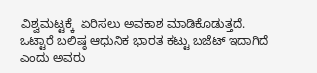ವಿಶ್ವಮಟ್ಟಕ್ಕೆ  ಏರಿಸಲು ಅವಕಾಶ ಮಾಡಿಕೊಡುತ್ತದೆ. ಒಟ್ಟಾರೆ ಬಲಿಷ್ಠ ಆಧುನಿಕ ಭಾರತ ಕಟ್ಟು ಬಜೆಟ್ ಇದಾಗಿದೆ ಎಂದು ಅವರು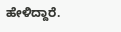ಹೇಳಿದ್ದಾರೆ.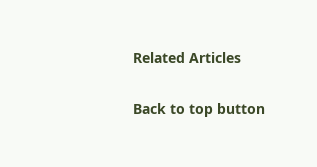Related Articles

Back to top button